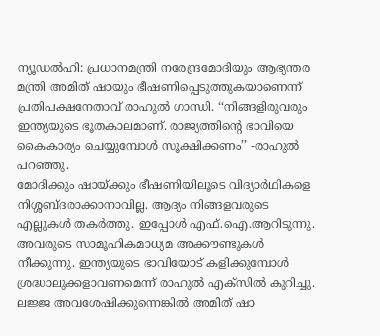ന്യൂഡൽഹി: പ്രധാനമന്ത്രി നരേന്ദ്രമോദിയും ആഭ്യന്തര മന്ത്രി അമിത് ഷായും ഭീഷണിപ്പെടുത്തുകയാണെന്ന് പ്രതിപക്ഷനേതാവ് രാഹുൽ ഗാന്ധി. ‘‘നിങ്ങളിരുവരും ഇന്ത്യയുടെ ഭൂതകാലമാണ്. രാജ്യത്തിന്റെ ഭാവിയെ കൈകാര്യം ചെയ്യുമ്പോൾ സൂക്ഷിക്കണം’’ -രാഹുൽ പറഞ്ഞു.
മോദിക്കും ഷായ്ക്കും ഭീഷണിയിലൂടെ വിദ്യാർഥികളെ നിശ്ശബ്ദരാക്കാനാവില്ല. ആദ്യം നിങ്ങളവരുടെ എല്ലുകൾ തകർത്തു. ഇപ്പോൾ എഫ്.ഐ.ആറിടുന്നു. അവരുടെ സാമൂഹികമാധ്യമ അക്കൗണ്ടുകൾ നീക്കുന്നു. ഇന്ത്യയുടെ ഭാവിയോട് കളിക്കുമ്പോൾ ശ്രദ്ധാലുക്കളാവണമെന്ന് രാഹുൽ എക്സിൽ കുറിച്ചു.
ലജ്ജ അവശേഷിക്കുന്നെങ്കിൽ അമിത് ഷാ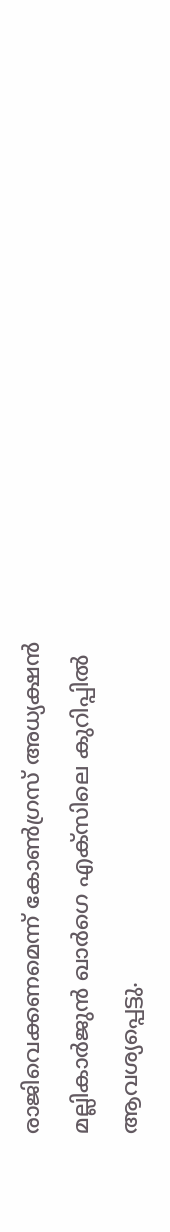രാജിവെക്കണമെന്ന് കോൺഗ്രസ് അധ്യക്ഷൻ മല്ലികാർജുൻ ഖാർഗെ എക്സിലെ കുറിപ്പിൽ ആവശ്യപ്പെട്ടു.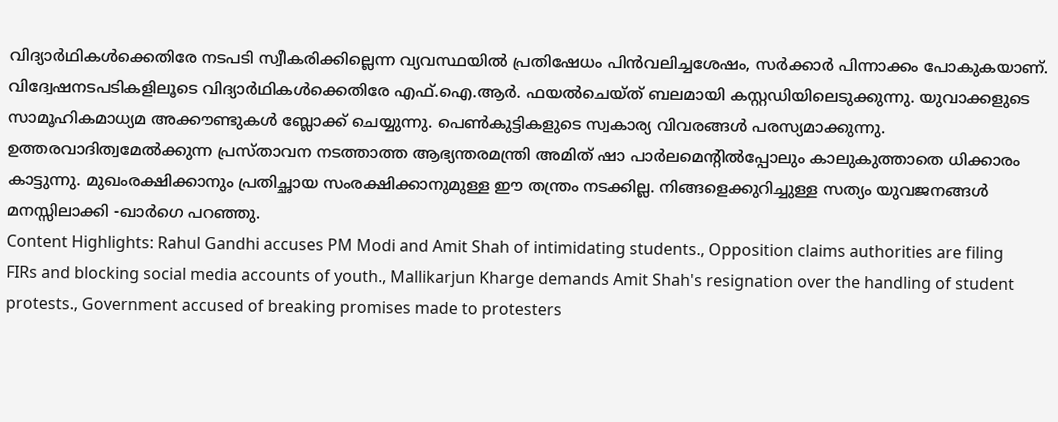വിദ്യാർഥികൾക്കെതിരേ നടപടി സ്വീകരിക്കില്ലെന്ന വ്യവസ്ഥയിൽ പ്രതിഷേധം പിൻവലിച്ചശേഷം, സർക്കാർ പിന്നാക്കം പോകുകയാണ്. വിദ്വേഷനടപടികളിലൂടെ വിദ്യാർഥികൾക്കെതിരേ എഫ്.ഐ.ആർ. ഫയൽചെയ്ത് ബലമായി കസ്റ്റഡിയിലെടുക്കുന്നു. യുവാക്കളുടെ സാമൂഹികമാധ്യമ അക്കൗണ്ടുകൾ ബ്ലോക്ക് ചെയ്യുന്നു. പെൺകുട്ടികളുടെ സ്വകാര്യ വിവരങ്ങൾ പരസ്യമാക്കുന്നു.
ഉത്തരവാദിത്വമേൽക്കുന്ന പ്രസ്താവന നടത്താത്ത ആഭ്യന്തരമന്ത്രി അമിത് ഷാ പാർലമെന്റിൽപ്പോലും കാലുകുത്താതെ ധിക്കാരം കാട്ടുന്നു. മുഖംരക്ഷിക്കാനും പ്രതിച്ഛായ സംരക്ഷിക്കാനുമുള്ള ഈ തന്ത്രം നടക്കില്ല. നിങ്ങളെക്കുറിച്ചുള്ള സത്യം യുവജനങ്ങൾ മനസ്സിലാക്കി -ഖാർഗെ പറഞ്ഞു.
Content Highlights: Rahul Gandhi accuses PM Modi and Amit Shah of intimidating students., Opposition claims authorities are filing FIRs and blocking social media accounts of youth., Mallikarjun Kharge demands Amit Shah's resignation over the handling of student protests., Government accused of breaking promises made to protesters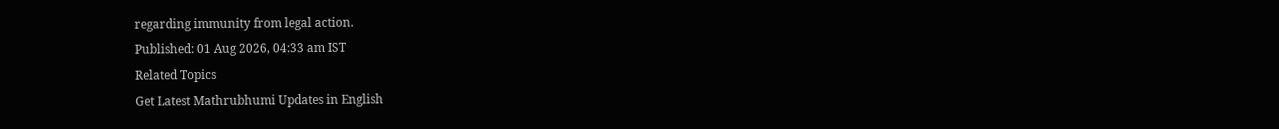regarding immunity from legal action.
Published: 01 Aug 2026, 04:33 am IST
Related Topics
Get Latest Mathrubhumi Updates in English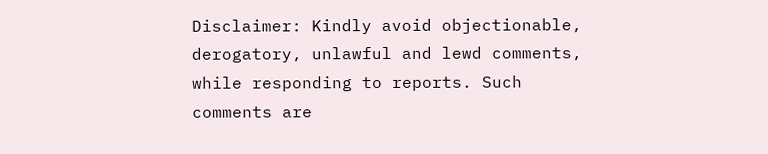Disclaimer: Kindly avoid objectionable, derogatory, unlawful and lewd comments, while responding to reports. Such comments are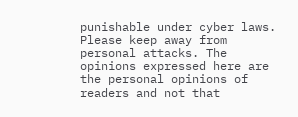punishable under cyber laws. Please keep away from personal attacks. The opinions expressed here are the personal opinions of readers and not that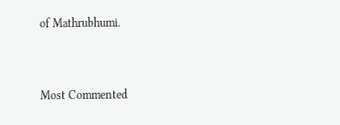of Mathrubhumi.


Most Commented